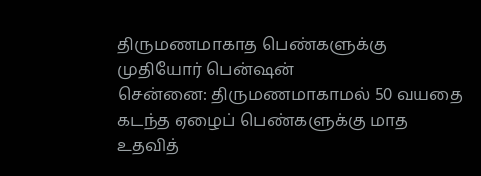திருமணமாகாத பெண்களுக்கு முதியோர் பென்ஷன்
சென்னை: திருமணமாகாமல் 50 வயதை கடந்த ஏழைப் பெண்களுக்கு மாத உதவித்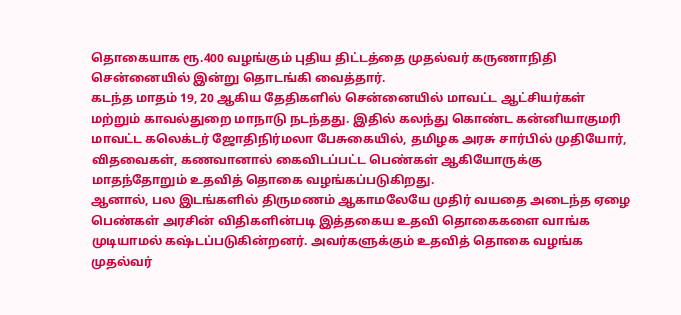தொகையாக ரூ.400 வழங்கும் புதிய திட்டத்தை முதல்வர் கருணாநிதி சென்னையில் இன்று தொடங்கி வைத்தார்.
கடந்த மாதம் 19, 20 ஆகிய தேதிகளில் சென்னையில் மாவட்ட ஆட்சியர்கள் மற்றும் காவல்துறை மாநாடு நடந்தது. இதில் கலந்து கொண்ட கன்னியாகுமரி மாவட்ட கலெக்டர் ஜோதிநிர்மலா பேசுகையில், தமிழக அரசு சார்பில் முதியோர், விதவைகள், கணவானால் கைவிடப்பட்ட பெண்கள் ஆகியோருக்கு மாதந்தோறும் உதவித் தொகை வழங்கப்படுகிறது.
ஆனால், பல இடங்களில் திருமணம் ஆகாமலேயே முதிர் வயதை அடைந்த ஏழை பெண்கள் அரசின் விதிகளின்படி இத்தகைய உதவி தொகைகளை வாங்க முடியாமல் கஷ்டப்படுகின்றனர். அவர்களுக்கும் உதவித் தொகை வழங்க முதல்வர்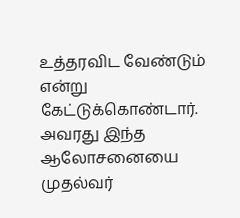உத்தரவிட வேண்டும் என்று கேட்டுக்கொண்டார்.
அவரது இந்த ஆலோசனையை முதல்வர்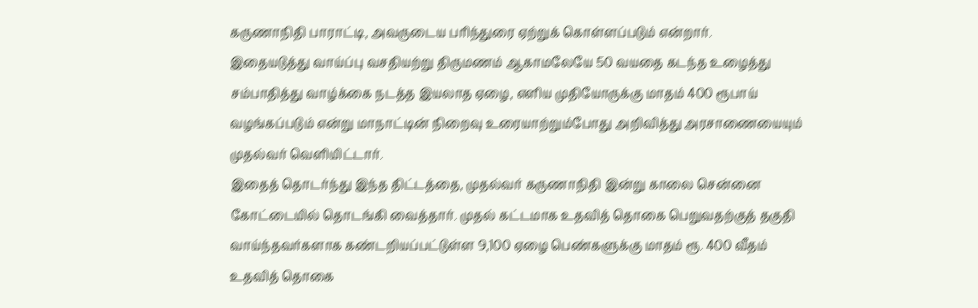கருணாநிதி பாராட்டி, அவருடைய பரிந்துரை ஏற்றுக் கொள்ளப்படும் என்றார்.
இதையடுத்து வாய்ப்பு வசதியற்று திருமணம் ஆகாமலேயே 50 வயதை கடந்த உழைத்து சம்பாதித்து வாழ்க்கை நடத்த இயலாத ஏழை, எளிய முதியோருக்கு மாதம் 400 ரூபாய் வழங்கப்படும் என்று மாநாட்டின் நிறைவு உரையாற்றும்போது அறிவித்து அரசாணையையும் முதல்வர் வெளியிட்டார்.
இதைத் தொடர்ந்து இந்த திட்டத்தை, முதல்வர் கருணாநிதி இன்று காலை சென்னை கோட்டையில் தொடங்கி வைத்தார். முதல் கட்டமாக உதவித் தொகை பெறுவதற்குத் தகுதி வாய்ந்தவர்களாக கண்டறியப்பட்டுள்ள 9,100 ஏழை பெண்களுக்கு மாதம் ரூ. 400 வீதம் உதவித் தொகை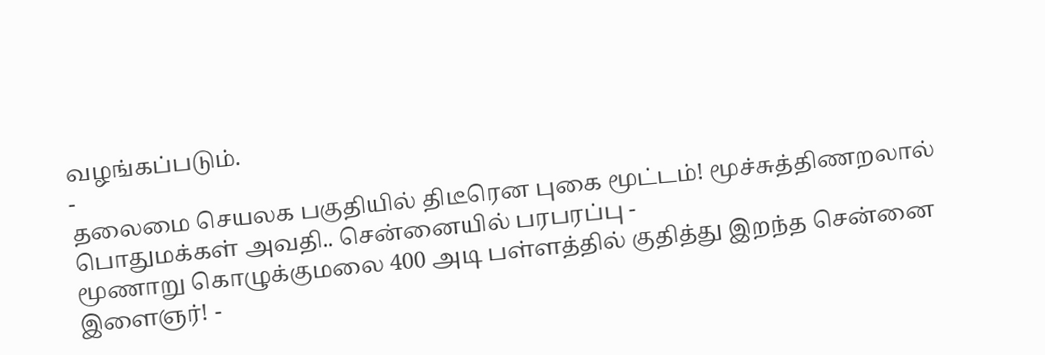வழங்கப்படும்.
-
தலைமை செயலக பகுதியில் திடீரென புகை மூட்டம்! மூச்சுத்திணறலால் பொதுமக்கள் அவதி.. சென்னையில் பரபரப்பு -
மூணாறு கொழுக்குமலை 400 அடி பள்ளத்தில் குதித்து இறந்த சென்னை இளைஞர்! -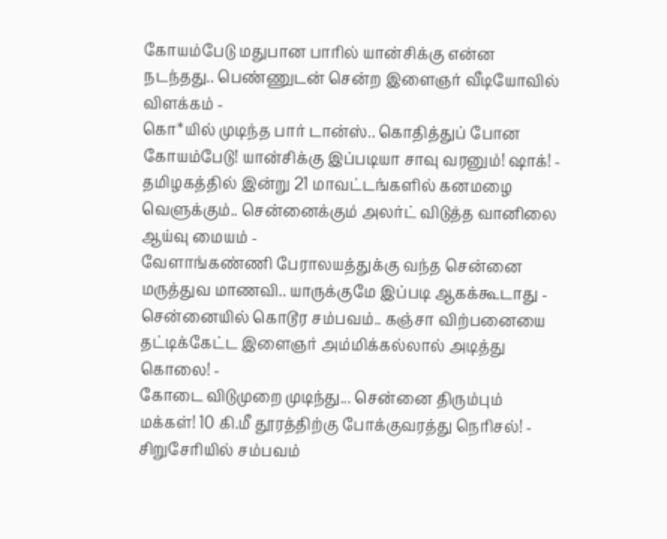கோயம்பேடு மதுபான பாரில் யான்சிக்கு என்ன நடந்தது.. பெண்ணுடன் சென்ற இளைஞர் வீடியோவில் விளக்கம் -
கொ*யில் முடிந்த பார் டான்ஸ்.. கொதித்துப் போன கோயம்பேடு! யான்சிக்கு இப்படியா சாவு வரனும்! ஷாக்! -
தமிழகத்தில் இன்று 21 மாவட்டங்களில் கனமழை வெளுக்கும்.. சென்னைக்கும் அலர்ட் விடுத்த வானிலை ஆய்வு மையம் -
வேளாங்கண்ணி பேராலயத்துக்கு வந்த சென்னை மருத்துவ மாணவி.. யாருக்குமே இப்படி ஆகக்கூடாது -
சென்னையில் கொடூர சம்பவம்.. கஞ்சா விற்பனையை தட்டிக்கேட்ட இளைஞர் அம்மிக்கல்லால் அடித்து கொலை! -
கோடை விடுமுறை முடிந்து... சென்னை திரும்பும் மக்கள்! 10 கி.மீ தூரத்திற்கு போக்குவரத்து நெரிசல்! -
சிறுசேரியில் சம்பவம்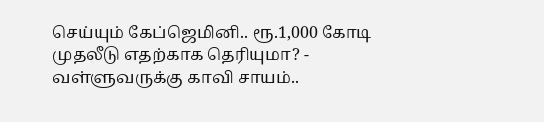செய்யும் கேப்ஜெமினி.. ரூ.1,000 கோடி முதலீடு எதற்காக தெரியுமா? -
வள்ளுவருக்கு காவி சாயம்..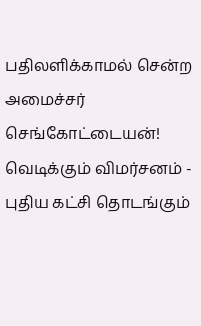பதிலளிக்காமல் சென்ற அமைச்சர் செங்கோட்டையன்! வெடிக்கும் விமர்சனம் -
புதிய கட்சி தொடங்கும்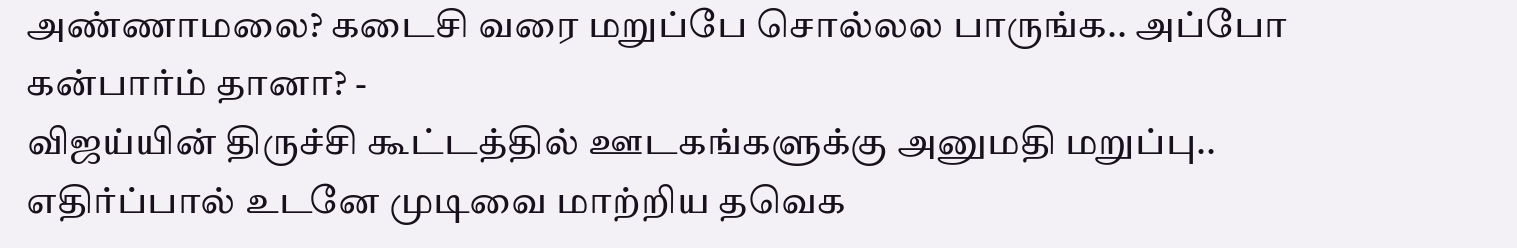அண்ணாமலை? கடைசி வரை மறுப்பே சொல்லல பாருங்க.. அப்போ கன்பார்ம் தானா? -
விஜய்யின் திருச்சி கூட்டத்தில் ஊடகங்களுக்கு அனுமதி மறுப்பு.. எதிர்ப்பால் உடனே முடிவை மாற்றிய தவெக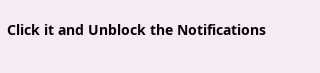Click it and Unblock the Notifications